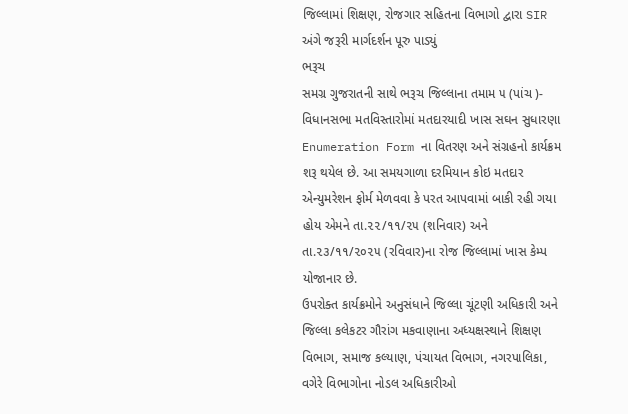જિલ્લામાં શિક્ષણ, રોજગાર સહિતના વિભાગો દ્વારા SIR અંગે જરૂરી માર્ગદર્શન પૂરુ પાડ્યું
ભરૂચ
સમગ્ર ગુજરાતની સાથે ભરૂચ જિલ્લાના તમામ ૫ (પાંચ )- વિધાનસભા મતવિસ્તારોમાં મતદારયાદી ખાસ સઘન સુધારણા Enumeration Form ના વિતરણ અને સંગ્રહનો કાર્યક્રમ શરૂ થયેલ છે. આ સમયગાળા દરમિયાન કોઇ મતદાર એન્યુમરેશન ફોર્મ મેળવવા કે પરત આપવામાં બાકી રહી ગયા હોય એમને તા.૨૨/૧૧/૨૫ (શનિવાર) અને તા.૨૩/૧૧/૨૦૨૫ (રવિવાર)ના રોજ જિલ્લામાં ખાસ કેમ્પ યોજાનાર છે.
ઉપરોક્ત કાર્યક્રમોને અનુસંધાને જિલ્લા ચૂંટણી અધિકારી અને જિલ્લા કલેકટર ગૌરાંગ મકવાણાના અધ્યક્ષસ્થાને શિક્ષણ વિભાગ, સમાજ કલ્યાણ, પંચાયત વિભાગ, નગરપાલિકા, વગેરે વિભાગોના નોડલ અધિકારીઓ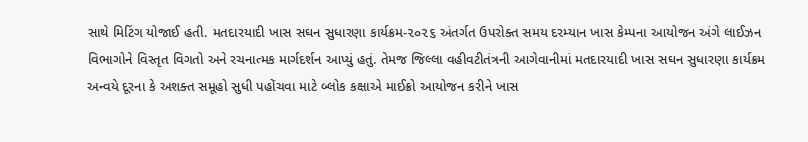સાથે મિટિંગ યોજાઈ હતી. મતદારયાદી ખાસ સઘન સુધારણા કાર્યક્રમ-૨૦૨૬ અંતર્ગત ઉપરોક્ત સમય દરમ્યાન ખાસ કેમ્પના આયોજન અંગે લાઈઝન વિભાગોને વિસ્તૃત વિગતો અને રચનાત્મક માર્ગદર્શન આપ્યું હતું. તેમજ જિલ્લા વહીવટીતંત્રની આગેવાનીમાં મતદારયાદી ખાસ સઘન સુધારણા કાર્યક્રમ અન્વયે દૂરના કે અશક્ત સમૂહો સુધી પહોંચવા માટે બ્લોક કક્ષાએ માઈક્રો આયોજન કરીને ખાસ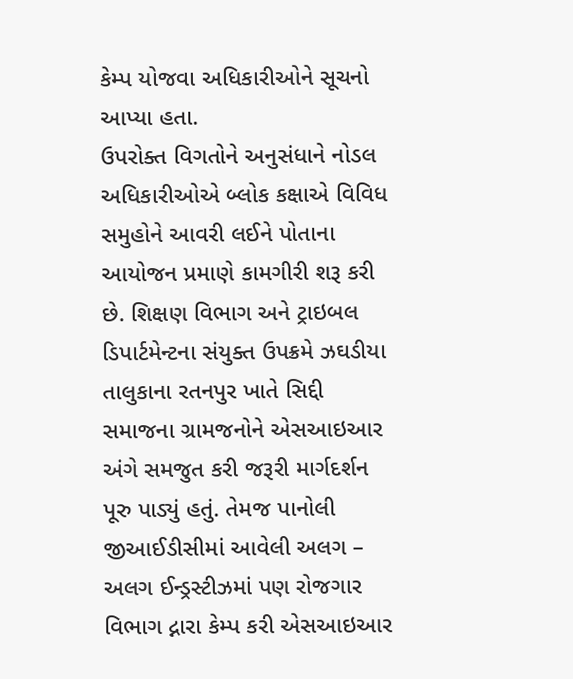કેમ્પ યોજવા અધિકારીઓને સૂચનો આપ્યા હતા.
ઉપરોક્ત વિગતોને અનુસંધાને નોડલ અધિકારીઓએ બ્લોક કક્ષાએ વિવિધ સમુહોને આવરી લઈને પોતાના આયોજન પ્રમાણે કામગીરી શરૂ કરી છે. શિક્ષણ વિભાગ અને ટ્રાઇબલ ડિપાર્ટમેન્ટના સંયુક્ત ઉપક્રમે ઝઘડીયા તાલુકાના રતનપુર ખાતે સિદ્દી સમાજના ગ્રામજનોને એસઆઇઆર અંગે સમજુત કરી જરૂરી માર્ગદર્શન પૂરુ પાડ્યું હતું. તેમજ પાનોલી જીઆઈડીસીમાં આવેલી અલગ – અલગ ઈન્ડ્રસ્ટીઝમાં પણ રોજગાર વિભાગ દ્નારા કેમ્પ કરી એસઆઇઆર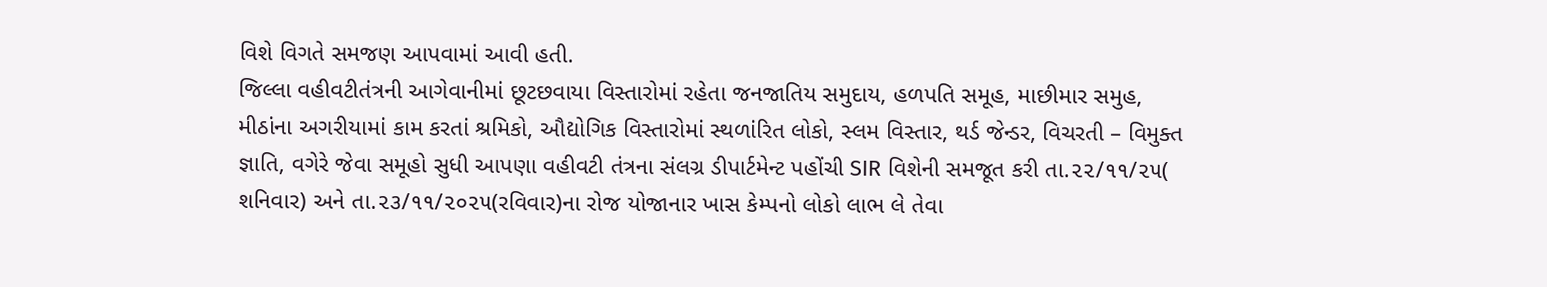વિશે વિગતે સમજણ આપવામાં આવી હતી.
જિલ્લા વહીવટીતંત્રની આગેવાનીમાં છૂટછવાયા વિસ્તારોમાં રહેતા જનજાતિય સમુદાય, હળપતિ સમૂહ, માછીમાર સમુહ, મીઠાંના અગરીયામાં કામ કરતાં શ્રમિકો, ઔદ્યોગિક વિસ્તારોમાં સ્થળાંરિત લોકો, સ્લમ વિસ્તાર, થર્ડ જેન્ડર, વિચરતી – વિમુક્ત જ્ઞાતિ, વગેરે જેવા સમૂહો સુધી આપણા વહીવટી તંત્રના સંલગ્ર ડીપાર્ટમેન્ટ પહોંચી SIR વિશેની સમજૂત કરી તા.૨૨/૧૧/૨૫( શનિવાર) અને તા.૨૩/૧૧/૨૦૨૫(રવિવાર)ના રોજ યોજાનાર ખાસ કેમ્પનો લોકો લાભ લે તેવા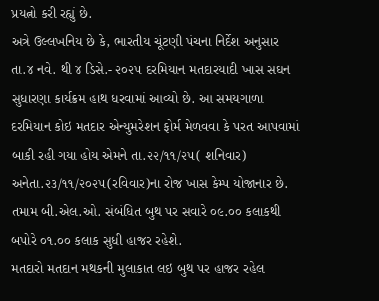પ્રયત્નો કરી રહ્યું છે.
અત્રે ઉલ્લખનિય છે કે, ભારતીય ચૂંટણી પંચના નિર્દેશ અનુસાર તા.૪ નવે. થી ૪ ડિસે.- ૨૦૨૫ દરમિયાન મતદારયાદી ખાસ સઘન સુધારણા કાર્યક્રમ હાથ ધરવામાં આવ્યો છે. આ સમયગાળા દરમિયાન કોઇ મતદાર એન્યુમરેશન ફોર્મ મેળવવા કે પરત આપવામાં બાકી રહી ગયા હોય એમને તા.૨૨/૧૧/૨૫( શનિવાર) અનેતા.૨૩/૧૧/૨૦૨૫(રવિવાર)ના રોજ ખાસ કેમ્પ યોજાનાર છે. તમામ બી.એલ.ઓ. સંબંધિત બુથ પર સવારે ૦૯.૦૦ કલાકથી બપોરે ૦૧.૦૦ કલાક સુધી હાજર રહેશે.
મતદારો મતદાન મથકની મુલાકાત લઇ બુથ પર હાજર રહેલ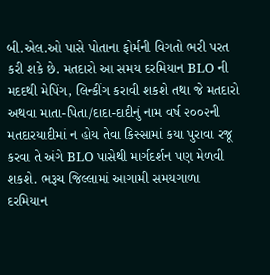બી.એલ.ઓ પાસે પોતાના ફોર્મની વિગતો ભરી પરત કરી શકે છે. મતદારો આ સમય દરમિયાન BLO ની મદદથી મેપિંગ, લિન્કીંગ કરાવી શકશે તથા જે મતદારો અથવા માતા-પિતા/દાદા-દાદીનું નામ વર્ષ ૨૦૦૨ની મતદારયાદીમાં ન હોય તેવા કિસ્સામાં કયા પુરાવા રજૂ કરવા તે અંગે BLO પાસેથી માર્ગદર્શન પણ મેળવી શકશે. ભરૂચ જિલ્લામાં આગામી સમયગાળા દરમિયાન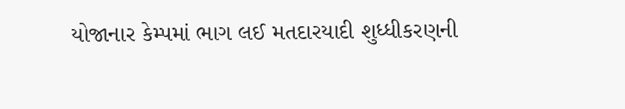યોજાનાર કેમ્પમાં ભાગ લઈ મતદારયાદી શુધ્ધીકરણની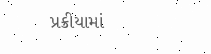પ્રક્રીયામાં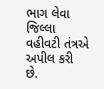ભાગ લેવા જિલ્લા વહીવટી તંત્રએ અપીલ કરી છે.